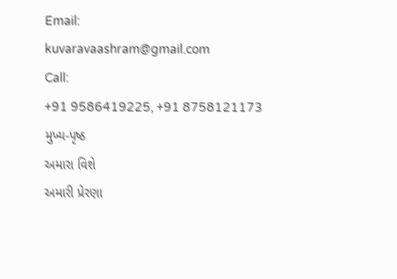Email:
kuvaravaashram@gmail.com
Call:
+91 9586419225, +91 8758121173
મુખ્ય-પૃષ્ઠ
અમારા વિશે
અમારી પ્રેરણા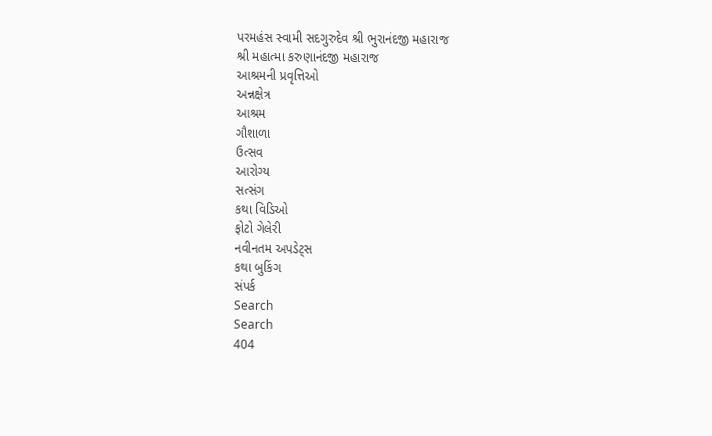પરમહંસ સ્વામી સદગુરુદેવ શ્રી ભુરાનંદજી મહારાજ
શ્રી મહાત્મા કરુણાનંદજી મહારાજ
આશ્રમની પ્રવૃત્તિઓ
અન્નક્ષેત્ર
આશ્રમ
ગૌશાળા
ઉત્સવ
આરોગ્ય
સત્સંગ
કથા વિડિઓ
ફોટો ગેલેરી
નવીનતમ અપડેટ્સ
કથા બુકિંગ
સંપર્ક
Search
Search
404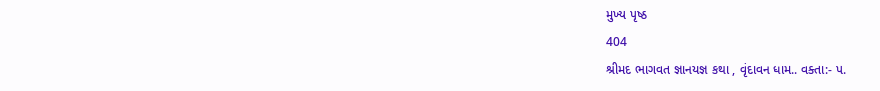મુખ્ય પૃષ્ઠ
404
શ્રીમદ ભાગવત જ્ઞાનયજ્ઞ કથા , વૃંદાવન ધામ.. વક્તા:- પ.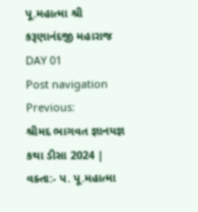પૂ.મહાત્મા શ્રી કરૂણાનંદજી મહારાજ DAY 01
Post navigation
Previous:
શ્રીમદ ભાગવત જ્ઞાનયજ્ઞ કથા ડીસા 2024 | વક્તા:- પ. પૂ.મહાત્મા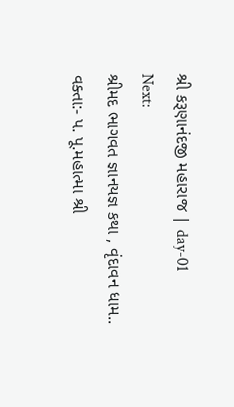શ્રી કરૂણાનંદજી મહારાજ | day-01
Next:
શ્રીમદ ભાગવત જ્ઞાનયજ્ઞ કથા , વૃંદાવન ધામ.. વક્તા:- પ. પૂ.મહાત્મા શ્રી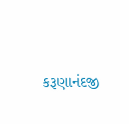કરૂણાનંદજી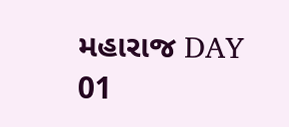મહારાજ DAY 01